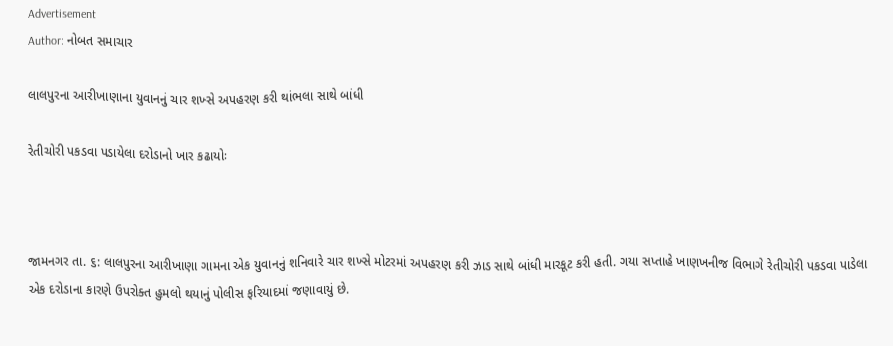Advertisement
Author: નોબત સમાચાર

લાલપુરના આરીખાણાના યુવાનનું ચાર શખ્સે અપહરણ કરી થાંભલા સાથે બાંધી

રેતીચોરી પકડવા પડાયેલા દરોડાનો ખાર કઢાયોઃ



જામનગર તા. ૬: લાલપુરના આરીખાણા ગામના એક યુવાનનું શનિવારે ચાર શખ્સે મોટરમાં અપહરણ કરી ઝાડ સાથે બાંધી મારકૂટ કરી હતી. ગયા સપ્તાહે ખાણખનીજ વિભાગે રેતીચોરી પકડવા પાડેલા એક દરોડાના કારણે ઉપરોક્ત હુમલો થયાનું પોલીસ ફરિયાદમાં જણાવાયું છે.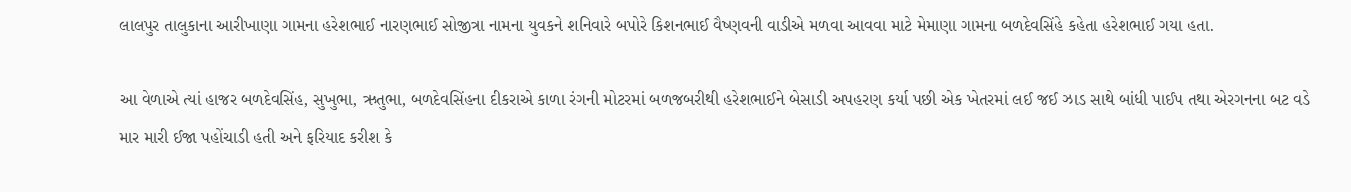લાલપુર તાલુકાના આરીખાણા ગામના હરેશભાઈ નારણભાઈ સોજીત્રા નામના યુવકને શનિવારે બપોરે કિશનભાઈ વૈષ્ણવની વાડીએ મળવા આવવા માટે મેમાણા ગામના બળદેવસિંહે કહેતા હરેશભાઈ ગયા હતા.

આ વેળાએ ત્યાં હાજર બળદેવસિંહ, સુખુભા, ઋતુભા, બળદેવસિંહના દીકરાએ કાળા રંગની મોટરમાં બળજબરીથી હરેશભાઈને બેસાડી અપહરણ કર્યા પછી એક ખેતરમાં લઈ જઈ ઝાડ સાથે બાંધી પાઈપ તથા એરગનના બટ વડે માર મારી ઈજા પહોંચાડી હતી અને ફરિયાદ કરીશ કે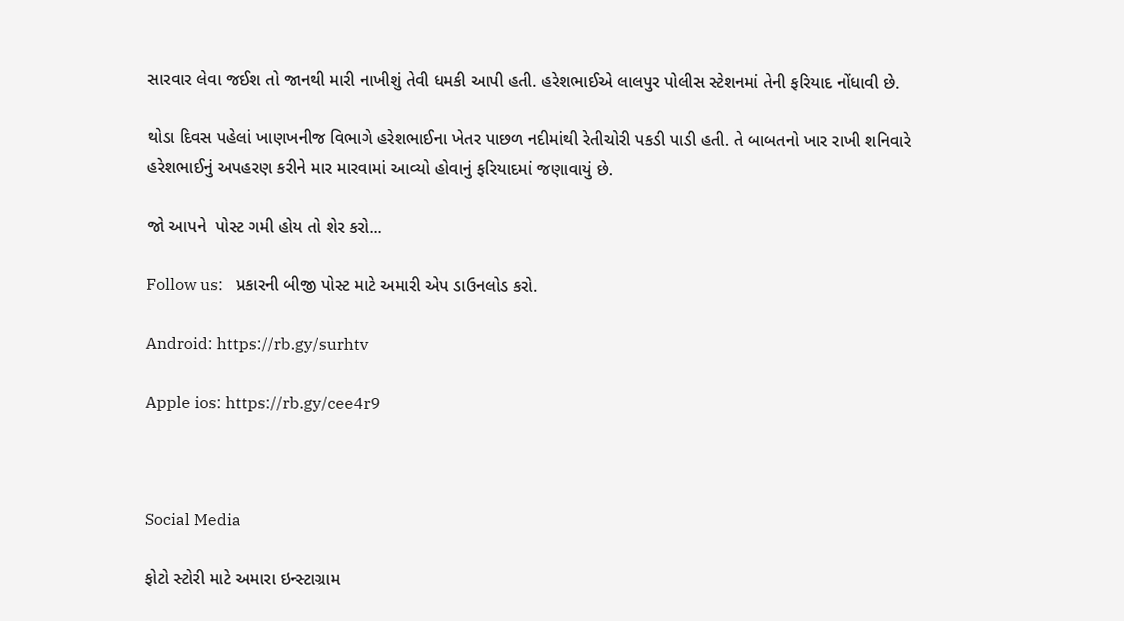સારવાર લેવા જઈશ તો જાનથી મારી નાખીશું તેવી ધમકી આપી હતી. હરેશભાઈએ લાલપુર પોલીસ સ્ટેશનમાં તેની ફરિયાદ નોંધાવી છે.

થોડા દિવસ પહેલાં ખાણખનીજ વિભાગે હરેશભાઈના ખેતર પાછળ નદીમાંથી રેતીચોરી પકડી પાડી હતી. તે બાબતનો ખાર રાખી શનિવારે હરેશભાઈનું અપહરણ કરીને માર મારવામાં આવ્યો હોવાનું ફરિયાદમાં જણાવાયું છે.

જો આપને  પોસ્ટ ગમી હોય તો શેર કરો...

Follow us:   પ્રકારની બીજી પોસ્ટ માટે અમારી એપ ડાઉનલોડ કરો.

Android: https://rb.gy/surhtv

Apple ios: https://rb.gy/cee4r9



Social Media

ફોટો સ્ટોરી માટે અમારા ઇન્સ્ટાગ્રામ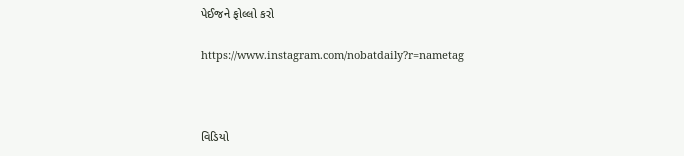પેઈજને ફોલ્લો કરો

https://www.instagram.com/nobatdaily?r=nametag



વિડિયો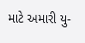માટે અમારી યુ-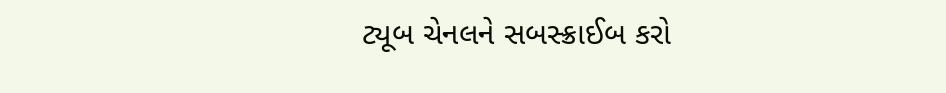ટ્યૂબ ચેનલને સબસ્ક્રાઈબ કરો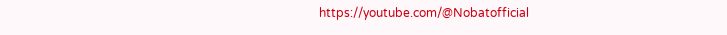https://youtube.com/@Nobatofficial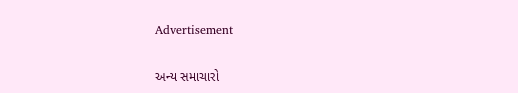Advertisement

અન્ય સમાચારો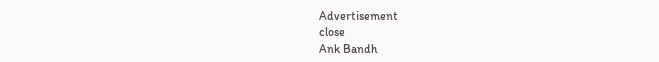Advertisement
close
Ank Bandh